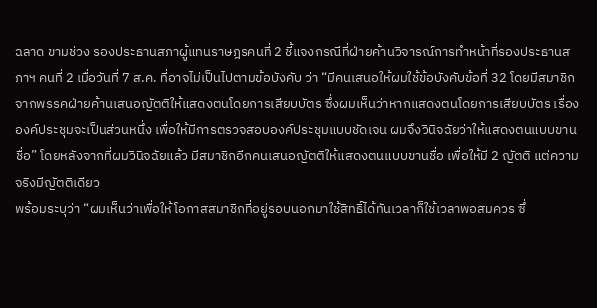ฉลาด ขามช่วง รองประธานสภาผู้แทนราษฎรคนที่ 2 ชี้แจงกรณีที่ฝ่ายค้านวิจารณ์การทำหน้าที่รองประธานสภาฯ คนที่ 2 เมื่อวันที่ 7 ส.ค. ที่อาจไม่เป็นไปตามข้อบังคับ ว่า “มีคนเสนอให้ผมใช้ข้อบังคับข้อที่ 32 โดยมีสมาชิกจากพรรคฝ่ายค้านเสนอญัตติให้แสดงตนโดยการเสียบบัตร ซึ่งผมเห็นว่าหากแสดงตนโดยการเสียบบัตร เรื่ององค์ประชุมจะเป็นส่วนหนึ่ง เพื่อให้มีการตรวจสอบองค์ประชุมแบบชัดเจน ผมจึงวินิจฉัยว่าให้แสดงตนแบบขานชื่อ” โดยหลังจากที่ผมวินิจฉัยแล้ว มีสมาชิกอีกคนเสนอญัตติให้แสดงตนแบบขานชื่อ เพื่อให้มี 2 ญัตติ แต่ความจริงมีญัตติเดียว
พร้อมระบุว่า “ผมเห็นว่าเพื่อให้โอกาสสมาชิกที่อยู่รอบนอกมาใช้สิทธิ์ได้ทันเวลาก็ใช้เวลาพอสมควร ซึ่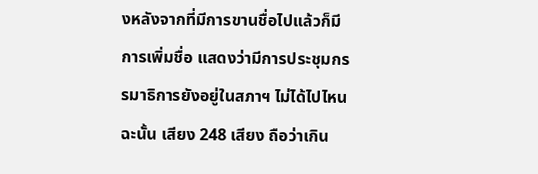งหลังจากที่มีการขานชื่อไปแล้วก็มีการเพิ่มชื่อ แสดงว่ามีการประชุมกรรมาธิการยังอยู่ในสภาฯ ไม่ได้ไปไหน ฉะนั้น เสียง 248 เสียง ถือว่าเกิน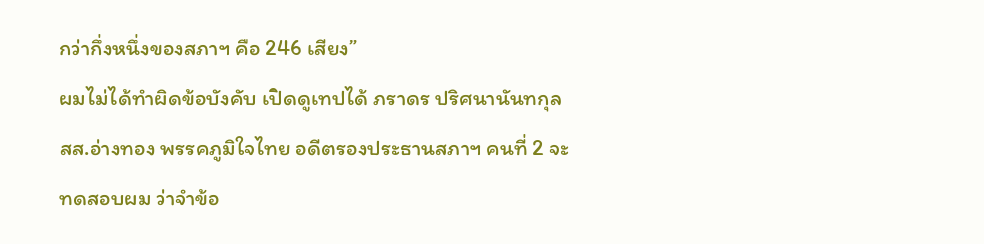กว่ากึ่งหนึ่งของสภาฯ คือ 246 เสียง”
ผมไม่ได้ทำผิดข้อบังคับ เปิดดูเทปได้ ภราดร ปริศนานันทกุล สส.อ่างทอง พรรคภูมิใจไทย อดีตรองประธานสภาฯ คนที่ 2 จะทดสอบผม ว่าจำข้อ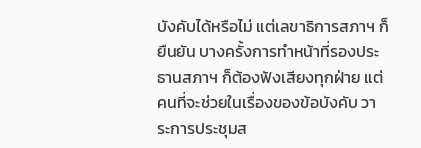บังคับได้หรือไม่ แต่เลขาธิการสภาฯ ก็ยืนยัน บางครั้งการทำหน้าที่รองประธานสภาฯ ก็ต้องฟังเสียงทุกฝ่าย แต่คนที่จะช่วยในเรื่องของข้อบังคับ วาระการประชุมส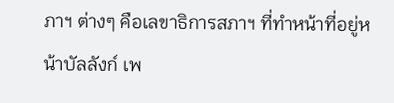ภาฯ ต่างๆ คือเลขาธิการสภาฯ ที่ทำหน้าที่อยู่หน้าบัลลังก์ เพ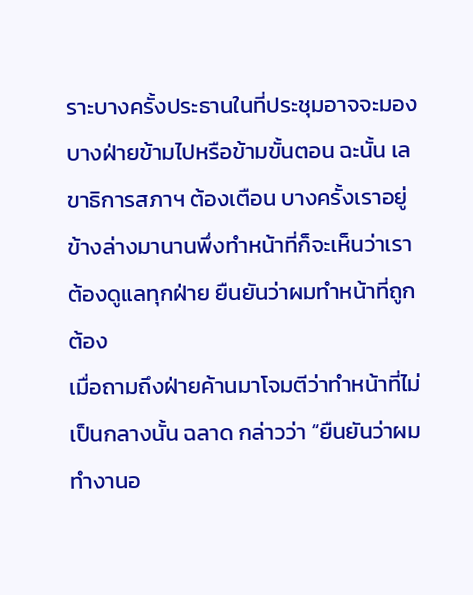ราะบางครั้งประธานในที่ประชุมอาจจะมองบางฝ่ายข้ามไปหรือข้ามขั้นตอน ฉะนั้น เลขาธิการสภาฯ ต้องเตือน บางครั้งเราอยู่ข้างล่างมานานพึ่งทำหน้าที่ก็จะเห็นว่าเราต้องดูแลทุกฝ่าย ยืนยันว่าผมทำหน้าที่ถูกต้อง
เมื่อถามถึงฝ่ายค้านมาโจมตีว่าทำหน้าที่ไม่เป็นกลางนั้น ฉลาด กล่าวว่า “ยืนยันว่าผมทำงานอ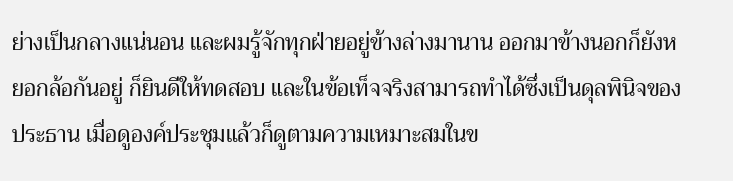ย่างเป็นกลางแน่นอน และผมรู้จักทุกฝ่ายอยู่ข้างล่างมานาน ออกมาข้างนอกก็ยังหยอกล้อกันอยู่ ก็ยินดีให้ทดสอบ และในข้อเท็จจริงสามารถทำได้ซึ่งเป็นดุลพินิจของประธาน เมื่อดูองค์ประชุมแล้วก็ดูตามความเหมาะสมในข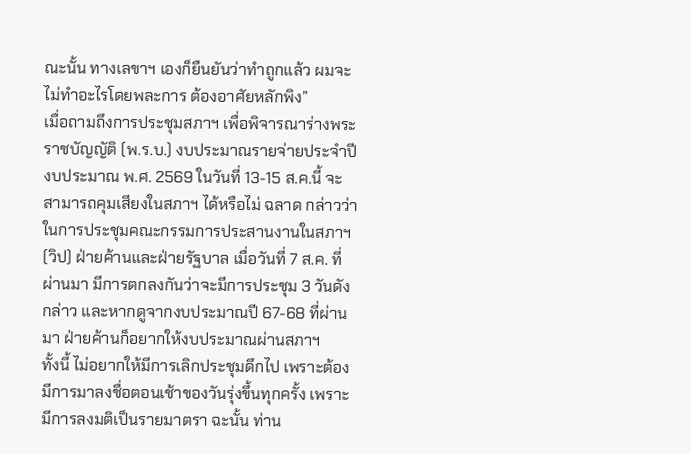ณะนั้น ทางเลขาฯ เองก็ยืนยันว่าทำถูกแล้ว ผมจะไม่ทำอะไรโดยพละการ ต้องอาศัยหลักพิง”
เมื่อถามถึงการประชุมสภาฯ เพื่อพิจารณาร่างพระราชบัญญัติ (พ.ร.บ.) งบประมาณรายจ่ายประจำปีงบประมาณ พ.ศ. 2569 ในวันที่ 13-15 ส.ค.นี้ จะสามารถคุมเสียงในสภาฯ ได้หรือไม่ ฉลาด กล่าวว่า ในการประชุมคณะกรรมการประสานงานในสภาฯ (วิป) ฝ่ายค้านและฝ่ายรัฐบาล เมื่อวันที่ 7 ส.ค. ที่ผ่านมา มีการตกลงกันว่าจะมีการประชุม 3 วันดังกล่าว และหากดูจากงบประมาณปี 67-68 ที่ผ่านมา ฝ่ายค้านก็อยากให้งบประมาณผ่านสภาฯ
ทั้งนี้ ไม่อยากให้มีการเลิกประชุมดึกไป เพราะต้องมีการมาลงชื่อตอนเช้าของวันรุ่งขึ้นทุกครั้ง เพราะมีการลงมติเป็นรายมาตรา ฉะนั้น ท่าน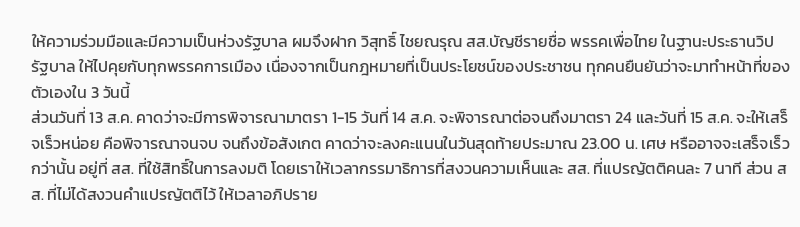ให้ความร่วมมือและมีความเป็นห่วงรัฐบาล ผมจึงฝาก วิสุทธิ์ ไชยณรุณ สส.บัญชีรายชื่อ พรรคเพื่อไทย ในฐานะประธานวิปรัฐบาล ให้ไปคุยกับทุกพรรคการเมือง เนื่องจากเป็นกฎหมายที่เป็นประโยชน์ของประชาชน ทุกคนยืนยันว่าจะมาทำหน้าที่ของตัวเองใน 3 วันนี้
ส่วนวันที่ 13 ส.ค. คาดว่าจะมีการพิจารณามาตรา 1-15 วันที่ 14 ส.ค. จะพิจารณาต่อจนถึงมาตรา 24 และวันที่ 15 ส.ค. จะให้เสร็จเร็วหน่อย คือพิจารณาจนจบ จนถึงข้อสังเกต คาดว่าจะลงคะแนนในวันสุดท้ายประมาณ 23.00 น. เศษ หรืออาจจะเสร็จเร็วกว่านั้น อยู่ที่ สส. ที่ใช้สิทธิ์ในการลงมติ โดยเราให้เวลากรรมาธิการที่สงวนความเห็นและ สส. ที่แปรญัตติคนละ 7 นาที ส่วน สส. ที่ไม่ได้สงวนคำแปรญัตติไว้ ให้เวลาอภิปราย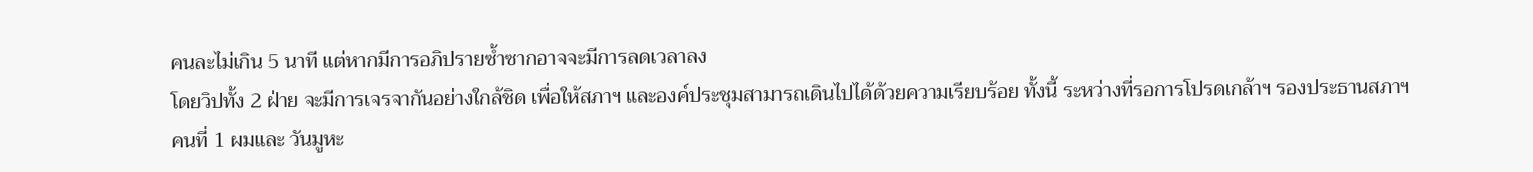คนละไม่เกิน 5 นาที แต่หากมีการอภิปรายซ้ำซากอาจจะมีการลดเวลาลง
โดยวิปทั้ง 2 ฝ่าย จะมีการเจรจากันอย่างใกล้ชิด เพื่อให้สภาฯ และองค์ประชุมสามารถเดินไปได้ด้วยความเรียบร้อย ทั้งนี้ ระหว่างที่รอการโปรดเกล้าฯ รองประธานสภาฯ คนที่ 1 ผมและ วันมูหะ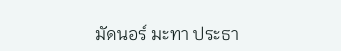มัดนอร์ มะทา ประธา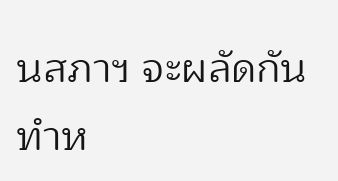นสภาฯ จะผลัดกันทำห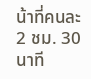น้าที่คนละ 2 ชม. 30 นาที